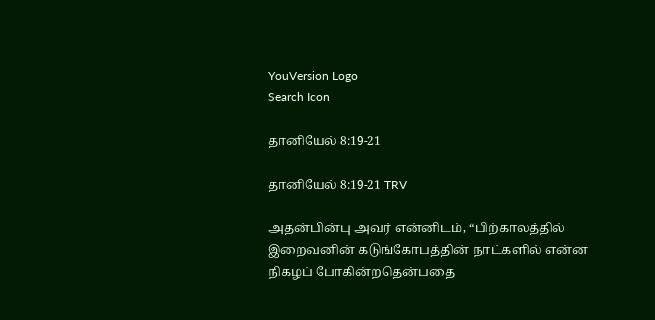YouVersion Logo
Search Icon

தானியேல் 8:19-21

தானியேல் 8:19-21 TRV

அதன்பின்பு அவர் என்னிடம், “பிற்காலத்தில் இறைவனின் கடுங்கோபத்தின் நாட்களில் என்ன நிகழப் போகின்றதென்பதை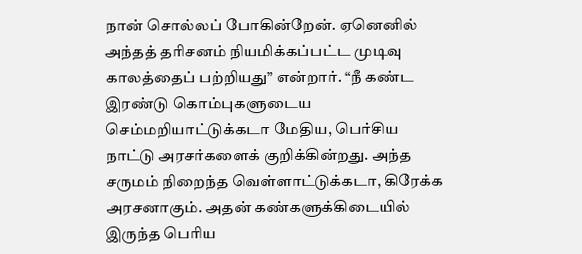நான் சொல்லப் போகின்றேன். ஏனெனில் அந்தத் தரிசனம் நியமிக்கப்பட்ட முடிவு காலத்தைப் பற்றியது” என்றார். “நீ கண்ட இரண்டு கொம்புகளுடைய செம்மறியாட்டுக்கடா மேதிய, பெர்சிய நாட்டு அரசர்களைக் குறிக்கின்றது. அந்த சருமம் நிறைந்த வெள்ளாட்டுக்கடா, கிரேக்க அரசனாகும். அதன் கண்களுக்கிடையில் இருந்த பெரிய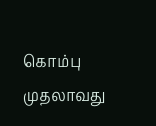கொம்பு முதலாவது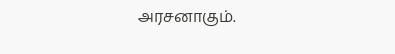அரசனாகும்.